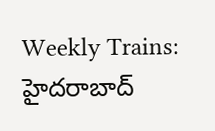Weekly Trains: హైదరాబాద్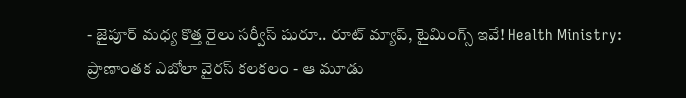- జైపూర్ మధ్య కొత్త రైలు సర్వీస్ షురూ.. రూట్ మ్యాప్, టైమింగ్స్ ఇవే! Health Ministry: ప్రాణాంతక ఎబోలా వైరస్ కలకలం - ఆ మూడు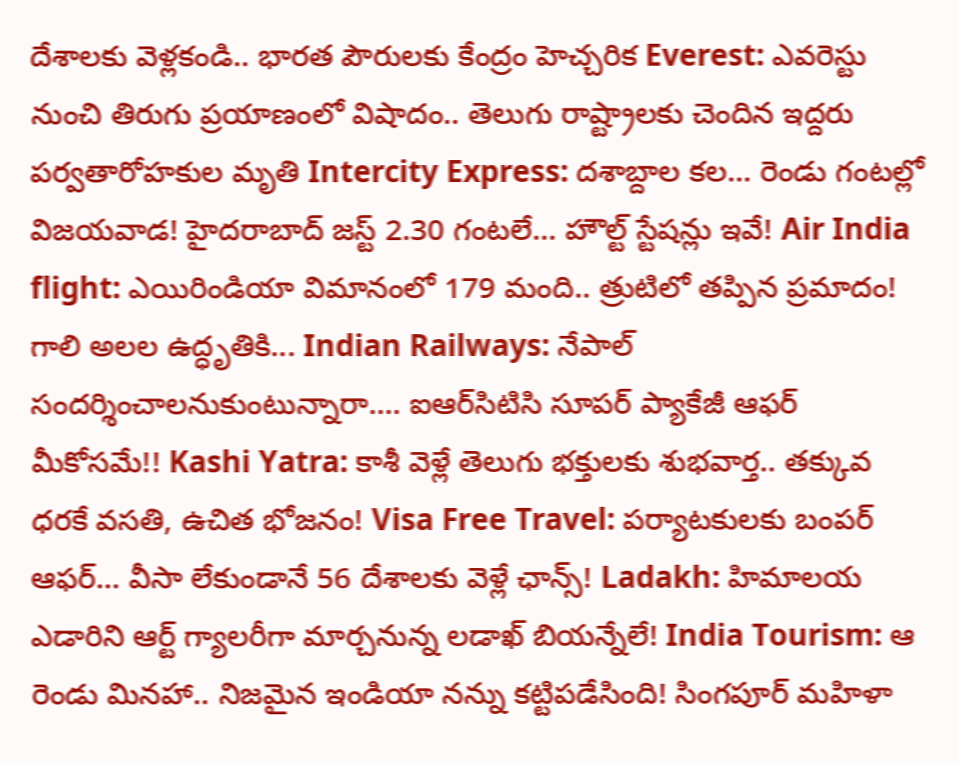దేశాలకు వెళ్లకండి.. భారత పౌరులకు కేంద్రం హెచ్చరిక Everest: ఎవరెస్టు నుంచి తిరుగు ప్రయాణంలో విషాదం.. తెలుగు రాష్ట్రాలకు చెందిన ఇద్దరు పర్వతారోహకుల మృతి Intercity Express: దశాబ్దాల కల... రెండు గంటల్లో విజయవాడ! హైదరాబాద్ జస్ట్ 2.30 గంటలే... హౌల్ట్ స్టేషన్లు ఇవే! Air India flight: ఎయిరిండియా విమానంలో 179 మంది.. త్రుటిలో తప్పిన ప్రమాదం! గాలి అలల ఉద్ధృతికి... Indian Railways: నేపాల్ సందర్శించాలనుకుంటున్నారా.... ఐఆర్‌సిటిసి సూపర్ ప్యాకేజీ ఆఫర్ మీకోసమే!! Kashi Yatra: కాశీ వెళ్లే తెలుగు భక్తులకు శుభవార్త.. తక్కువ ధరకే వసతి, ఉచిత భోజనం! Visa Free Travel: పర్యాటకులకు బంపర్ ఆఫర్... వీసా లేకుండానే 56 దేశాలకు వెళ్లే ఛాన్స్! Ladakh: హిమాలయ ఎడారిని ఆర్ట్ గ్యాలరీగా మార్చనున్న లడాఖ్ బియన్నేలే! India Tourism: ఆ రెండు మినహా.. నిజమైన ఇండియా నన్ను కట్టిపడేసింది! సింగపూర్ మహిళా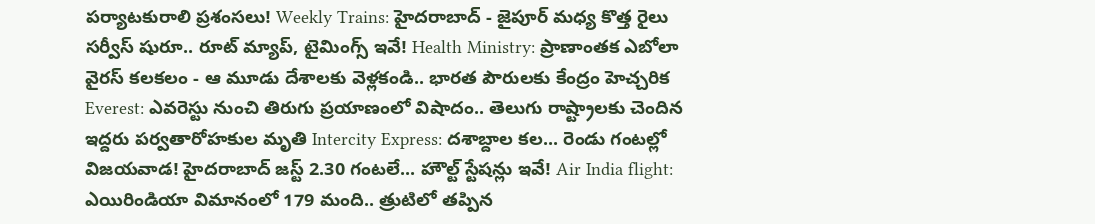పర్యాటకురాలి ప్రశంసలు! Weekly Trains: హైదరాబాద్ - జైపూర్ మధ్య కొత్త రైలు సర్వీస్ షురూ.. రూట్ మ్యాప్, టైమింగ్స్ ఇవే! Health Ministry: ప్రాణాంతక ఎబోలా వైరస్ కలకలం - ఆ మూడు దేశాలకు వెళ్లకండి.. భారత పౌరులకు కేంద్రం హెచ్చరిక Everest: ఎవరెస్టు నుంచి తిరుగు ప్రయాణంలో విషాదం.. తెలుగు రాష్ట్రాలకు చెందిన ఇద్దరు పర్వతారోహకుల మృతి Intercity Express: దశాబ్దాల కల... రెండు గంటల్లో విజయవాడ! హైదరాబాద్ జస్ట్ 2.30 గంటలే... హౌల్ట్ స్టేషన్లు ఇవే! Air India flight: ఎయిరిండియా విమానంలో 179 మంది.. త్రుటిలో తప్పిన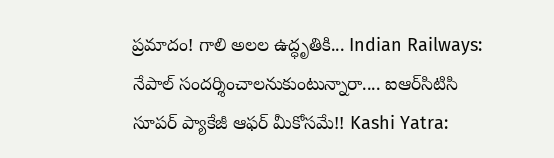ప్రమాదం! గాలి అలల ఉద్ధృతికి... Indian Railways: నేపాల్ సందర్శించాలనుకుంటున్నారా.... ఐఆర్‌సిటిసి సూపర్ ప్యాకేజీ ఆఫర్ మీకోసమే!! Kashi Yatra: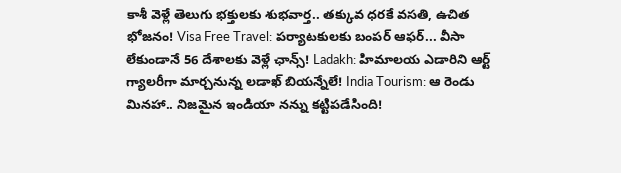కాశీ వెళ్లే తెలుగు భక్తులకు శుభవార్త.. తక్కువ ధరకే వసతి, ఉచిత భోజనం! Visa Free Travel: పర్యాటకులకు బంపర్ ఆఫర్... వీసా లేకుండానే 56 దేశాలకు వెళ్లే ఛాన్స్! Ladakh: హిమాలయ ఎడారిని ఆర్ట్ గ్యాలరీగా మార్చనున్న లడాఖ్ బియన్నేలే! India Tourism: ఆ రెండు మినహా.. నిజమైన ఇండియా నన్ను కట్టిపడేసింది!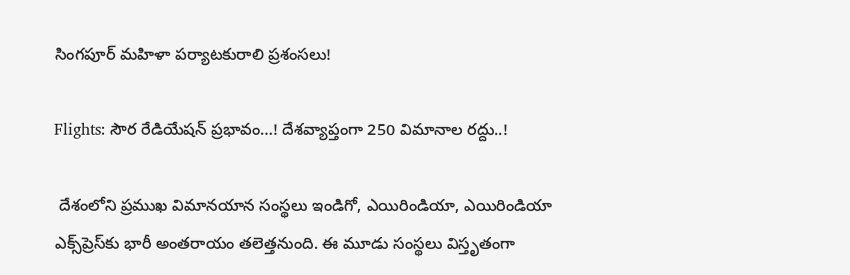సింగపూర్ మహిళా పర్యాటకురాలి ప్రశంసలు!

Flights: సౌర రేడియేషన్ ప్రభావం…! దేశవ్యాప్తంగా 250 విమానాల రద్దు..!

 దేశంలోని ప్రముఖ విమానయాన సంస్థలు ఇండిగో, ఎయిరిండియా, ఎయిరిండియా ఎక్స్‌ప్రెస్‌కు భారీ అంతరాయం తలెత్తనుంది. ఈ మూడు సంస్థలు విస్తృతంగా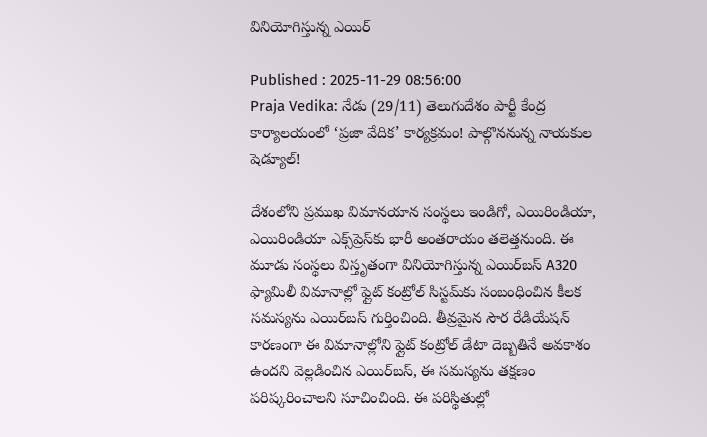వినియోగిస్తున్న ఎయిర్‌

Published : 2025-11-29 08:56:00
Praja Vedika: నేడు (29/11) తెలుగుదేశం పార్టీ కేంద్ర కార్యాలయంలో ‘ప్రజా వేదిక’ కార్యక్రమం! పాల్గొననున్న నాయకుల షెడ్యూల్!

దేశంలోని ప్రముఖ విమానయాన సంస్థలు ఇండిగో, ఎయిరిండియా, ఎయిరిండియా ఎక్స్‌ప్రెస్‌కు భారీ అంతరాయం తలెత్తనుంది. ఈ మూడు సంస్థలు విస్తృతంగా వినియోగిస్తున్న ఎయిర్‌బస్ A320 ఫ్యామిలీ విమానాల్లో ఫ్లైట్ కంట్రోల్ సిస్టమ్‌కు సంబంధించిన కీలక సమస్యను ఎయిర్‌బస్ గుర్తించింది. తీవ్రమైన సౌర రేడియేషన్‌ కారణంగా ఈ విమానాల్లోని ఫ్లైట్ కంట్రోల్ డేటా దెబ్బతినే అవకాశం ఉందని వెల్లడించిన ఎయిర్‌బస్, ఈ సమస్యను తక్షణం పరిష్కరించాలని సూచించింది. ఈ పరిస్థితుల్లో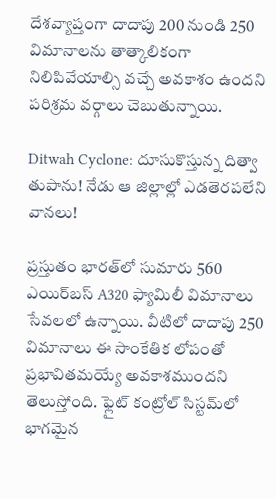దేశవ్యాప్తంగా దాదాపు 200 నుండి 250 విమానాలను తాత్కాలికంగా నిలిపివేయాల్సి వచ్చే అవకాశం ఉందని పరిశ్రమ వర్గాలు చెబుతున్నాయి.

Ditwah Cyclone: దూసుకొస్తున్న దిత్వా తుపాను! నేడు ఆ జిల్లాల్లో ఎడతెరపలేని వానలు!

ప్రస్తుతం భారత్‌లో సుమారు 560 ఎయిర్‌బస్ A320 ఫ్యామిలీ విమానాలు సేవలలో ఉన్నాయి. వీటిలో దాదాపు 250 విమానాలు ఈ సాంకేతిక లోపంతో ప్రభావితమయ్యే అవకాశముందని తెలుస్తోంది. ఫ్లైట్ కంట్రోల్ సిస్టమ్‌లో భాగమైన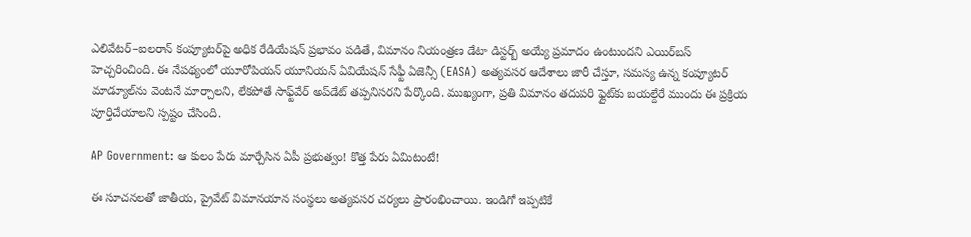ఎలివేటర్–ఐలరాన్ కంప్యూటర్‌పై అధిక రేడియేషన్ ప్రభావం పడితే, విమానం నియంత్రణ డేటా డిస్టర్బ్ అయ్యే ప్రమాదం ఉంటుందని ఎయిర్‌బస్ హెచ్చరించింది. ఈ నేపథ్యంలో యూరోపియన్ యూనియన్ ఏవియేషన్ సేఫ్టీ ఏజెన్సీ (EASA) అత్యవసర ఆదేశాలు జారీ చేస్తూ, సమస్య ఉన్న కంప్యూటర్ మాడ్యూల్‌ను వెంటనే మార్చాలని, లేకపోతే సాఫ్ట్‌వేర్ అప్‌డేట్ తప్పనిసరని పేర్కొంది. ముఖ్యంగా, ప్రతి విమానం తదుపరి ఫ్లైట్‌కు బయల్దేరే ముందు ఈ ప్రక్రియ పూర్తిచేయాలని స్పష్టం చేసింది.

AP Government: ఆ కులం పేరు మార్చేసిన ఏపీ ప్రభుత్వం! కొత్త పేరు ఏమిటంటే!

ఈ సూచనలతో జాతీయ, ప్రైవేట్ విమానయాన సంస్థలు అత్యవసర చర్యలు ప్రారంభించాయి. ఇండిగో ఇప్పటికే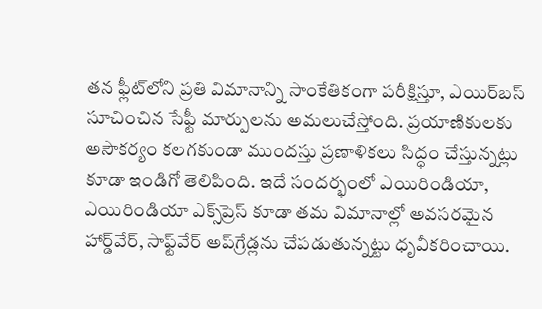తన ఫ్లీట్‌లోని ప్రతి విమానాన్ని సాంకేతికంగా పరీక్షిస్తూ, ఎయిర్‌బస్ సూచించిన సేఫ్టీ మార్పులను అమలుచేస్తోంది. ప్రయాణికులకు అసౌకర్యం కలగకుండా ముందస్తు ప్రణాళికలు సిద్ధం చేస్తున్నట్లు కూడా ఇండిగో తెలిపింది. ఇదే సందర్భంలో ఎయిరిండియా, ఎయిరిండియా ఎక్స్‌ప్రెస్ కూడా తమ విమానాల్లో అవసరమైన హార్డ్‌వేర్, సాఫ్ట్‌వేర్ అప్‌గ్రేడ్లను చేపడుతున్నట్టు ధృవీకరించాయి.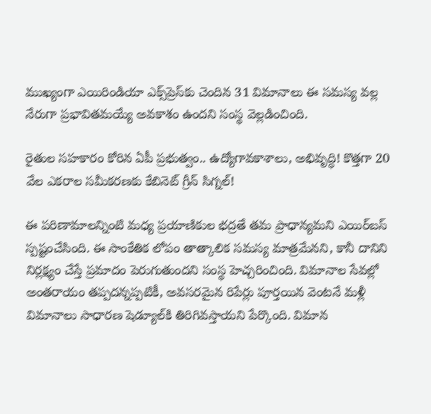ముఖ్యంగా ఎయిరిండియా ఎక్స్‌ప్రెస్‌కు చెందిన 31 విమానాలు ఈ సమస్య వల్ల నేరుగా ప్రభావితమయ్యే అవకాశం ఉందని సంస్థ వెల్లడించింది.

రైతుల సహకారం కోరిన ఏపీ ప్రభుత్వం.. ఉద్యోగావకాశాలు, అభివృద్ధి! కొత్తగా 20 వేల ఎకరాల సమీకరణకు కేబినెట్ గ్రీన్ సిగ్నల్!

ఈ పరిణామాలన్నింటి మధ్య ప్రయాణికుల భద్రతే తమ ప్రాధాన్యమని ఎయిర్‌బస్ స్పష్టంచేసింది. ఈ సాంకేతిక లోపం తాత్కాలిక సమస్య మాత్రమేనని, కానీ దానిని నిర్లక్ష్యం చేస్తే ప్రమాదం పెరుగుతుందని సంస్థ హెచ్చరించింది. విమానాల సేవల్లో అంతరాయం తప్పదన్నప్పటికీ, అవసరమైన రిపేర్లు పూర్తయిన వెంటనే మళ్లీ విమానాలు సాధారణ షెడ్యూల్‌కి తిరిగివస్తాయని పేర్కొంది. విమాన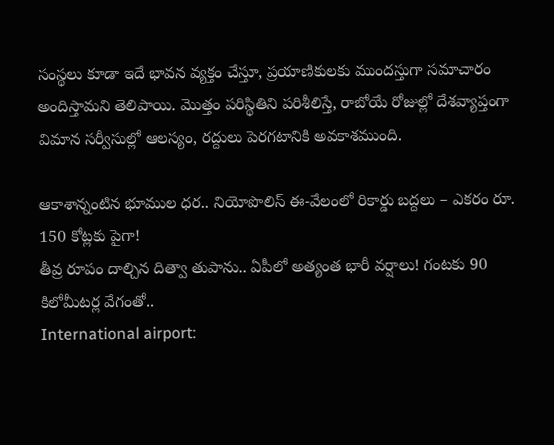సంస్థలు కూడా ఇదే భావన వ్యక్తం చేస్తూ, ప్రయాణికులకు ముందస్తుగా సమాచారం అందిస్తామని తెలిపాయి. మొత్తం పరిస్థితిని పరిశీలిస్తే, రాబోయే రోజుల్లో దేశవ్యాప్తంగా విమాన సర్వీసుల్లో ఆలస్యం, రద్దులు పెరగటానికి అవకాశముంది.

ఆకాశాన్నంటిన భూముల ధర.. నియోపొలిస్‌ ఈ-వేలంలో రికార్డు బద్దలు – ఎకరం రూ. 150 కోట్లకు పైగా!
తీవ్ర రూపం దాల్చిన దిత్వా తుపాను.. ఏపీలో అత్యంత భారీ వర్షాలు! గంటకు 90 కిలోమీటర్ల వేగంతో..
International airport: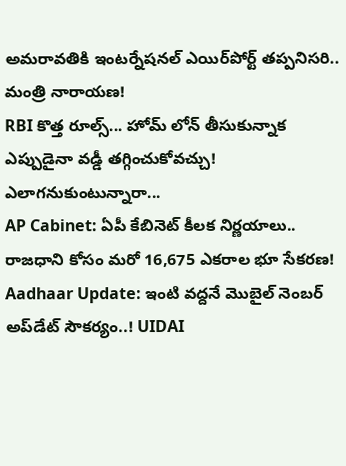అమరావతికి ఇంటర్నేషనల్ ఎయిర్‌పోర్ట్ తప్పనిసరి.. మంత్రి నారాయణ!
RBI కొత్త రూల్స్... హోమ్ లోన్ తీసుకున్నాక ఎప్పుడైనా వడ్డీ తగ్గించుకోవచ్చు! ఎలాగనుకుంటున్నారా...
AP Cabinet: ఏపీ కేబినెట్ కీలక నిర్ణయాలు.. రాజధాని కోసం మరో 16,675 ఎకరాల భూ సేకరణ!
Aadhaar Update: ఇంటి వద్దనే మొబైల్ నెంబర్ అప్‌డేట్ సౌకర్యం..! UIDAI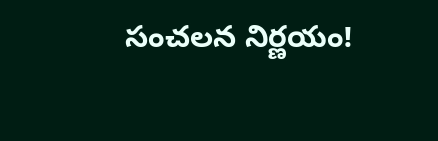సంచలన నిర్ణయం!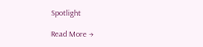Spotlight

Read More →